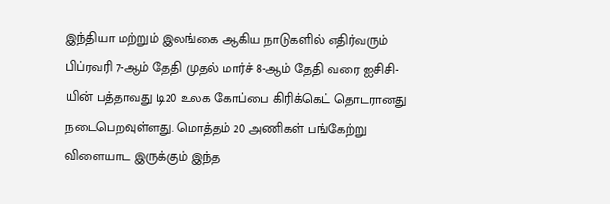இந்தியா மற்றும் இலங்கை ஆகிய நாடுகளில் எதிர்வரும் பிப்ரவரி 7-ஆம் தேதி முதல் மார்ச் 8-ஆம் தேதி வரை ஐசிசி-யின் பத்தாவது டி20 உலக கோப்பை கிரிக்கெட் தொடரானது நடைபெறவுள்ளது. மொத்தம் 20 அணிகள் பங்கேற்று விளையாட இருக்கும் இந்த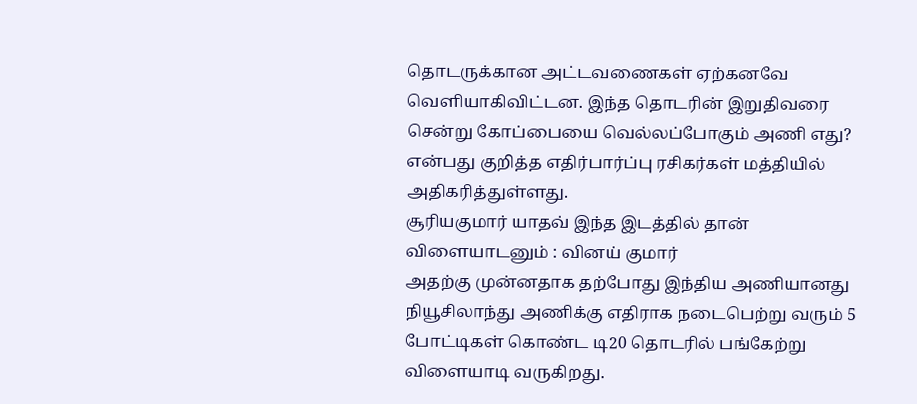தொடருக்கான அட்டவணைகள் ஏற்கனவே வெளியாகிவிட்டன. இந்த தொடரின் இறுதிவரை சென்று கோப்பையை வெல்லப்போகும் அணி எது? என்பது குறித்த எதிர்பார்ப்பு ரசிகர்கள் மத்தியில் அதிகரித்துள்ளது.
சூரியகுமார் யாதவ் இந்த இடத்தில் தான் விளையாடனும் : வினய் குமார்
அதற்கு முன்னதாக தற்போது இந்திய அணியானது நியூசிலாந்து அணிக்கு எதிராக நடைபெற்று வரும் 5 போட்டிகள் கொண்ட டி20 தொடரில் பங்கேற்று விளையாடி வருகிறது.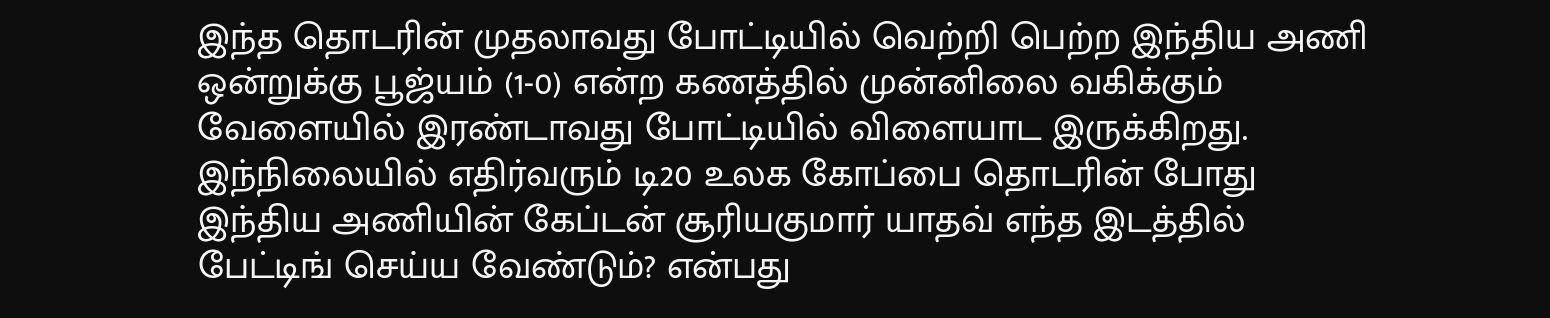இந்த தொடரின் முதலாவது போட்டியில் வெற்றி பெற்ற இந்திய அணி ஒன்றுக்கு பூஜ்யம் (1-0) என்ற கணத்தில் முன்னிலை வகிக்கும் வேளையில் இரண்டாவது போட்டியில் விளையாட இருக்கிறது.
இந்நிலையில் எதிர்வரும் டி20 உலக கோப்பை தொடரின் போது இந்திய அணியின் கேப்டன் சூரியகுமார் யாதவ் எந்த இடத்தில் பேட்டிங் செய்ய வேண்டும்? என்பது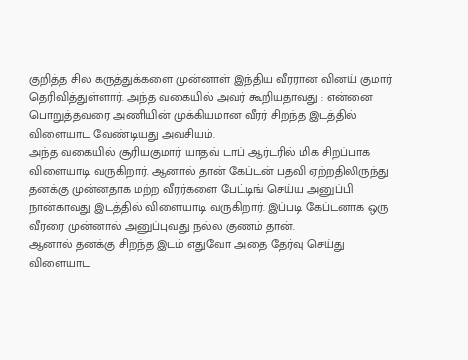குறித்த சில கருத்துக்களை முன்னாள் இந்திய வீரரான வினய் குமார் தெரிவித்துள்ளார். அந்த வகையில் அவர் கூறியதாவது : என்னை பொறுத்தவரை அணியின் முக்கியமான வீரர் சிறந்த இடத்தில் விளையாட வேண்டியது அவசியம்.
அந்த வகையில் சூரியகுமார் யாதவ் டாப் ஆர்டரில் மிக சிறப்பாக விளையாடி வருகிறார். ஆனால் தான் கேப்டன் பதவி ஏற்றதிலிருந்து தனக்கு முன்னதாக மற்ற வீரர்களை பேட்டிங் செய்ய அனுப்பி நான்காவது இடத்தில் விளையாடி வருகிறார். இப்படி கேப்டனாக ஒரு வீரரை முன்னால் அனுப்புவது நல்ல குணம் தான்.
ஆனால் தனக்கு சிறந்த இடம் எதுவோ அதை தேர்வு செய்து விளையாட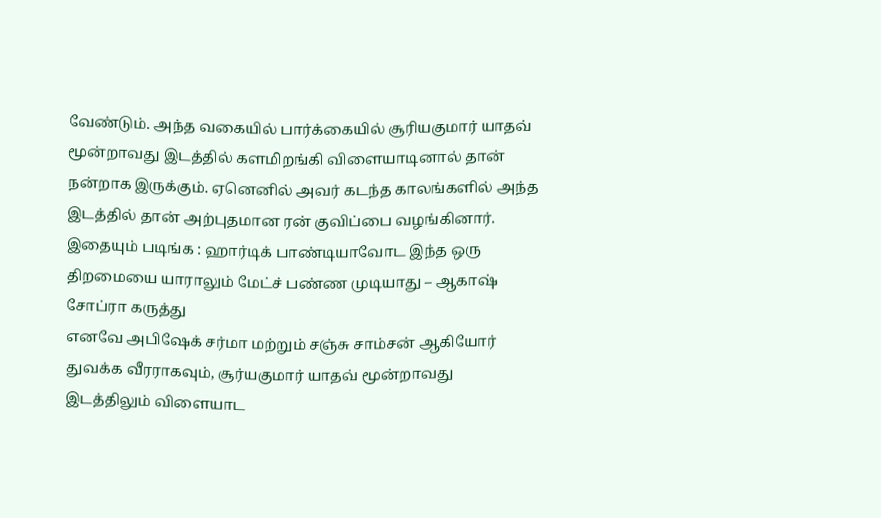வேண்டும். அந்த வகையில் பார்க்கையில் சூரியகுமார் யாதவ் மூன்றாவது இடத்தில் களமிறங்கி விளையாடினால் தான் நன்றாக இருக்கும். ஏனெனில் அவர் கடந்த காலங்களில் அந்த இடத்தில் தான் அற்புதமான ரன் குவிப்பை வழங்கினார்.
இதையும் படிங்க : ஹார்டிக் பாண்டியாவோட இந்த ஒரு திறமையை யாராலும் மேட்ச் பண்ண முடியாது – ஆகாஷ் சோப்ரா கருத்து
எனவே அபிஷேக் சர்மா மற்றும் சஞ்சு சாம்சன் ஆகியோர் துவக்க வீரராகவும், சூர்யகுமார் யாதவ் மூன்றாவது இடத்திலும் விளையாட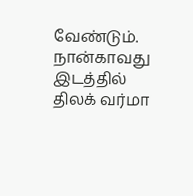வேண்டும். நான்காவது இடத்தில் திலக் வர்மா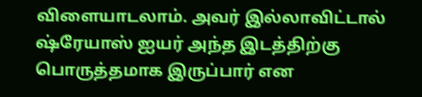விளையாடலாம். அவர் இல்லாவிட்டால் ஷ்ரேயாஸ் ஐயர் அந்த இடத்திற்கு பொருத்தமாக இருப்பார் என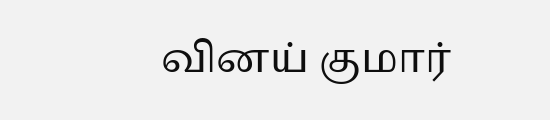வினய் குமார்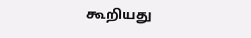கூறியது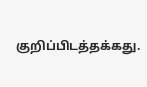குறிப்பிடத்தக்கது.